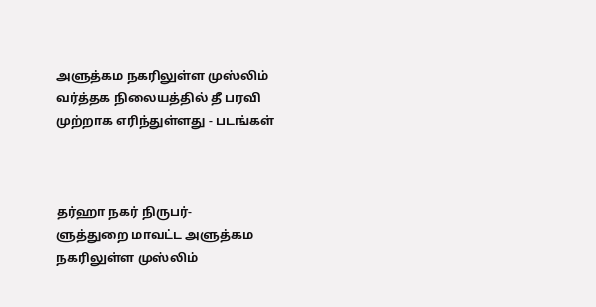அளுத்கம நகரிலுள்ள முஸ்லிம் வர்த்தக நிலையத்தில் தீ பரவி முற்றாக எரிந்துள்ளது - படங்கள்



தர்ஹா நகர் நிருபர்-
ளுத்துறை மாவட்ட அளுத்கம நகரிலுள்ள முஸ்லிம்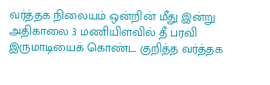வர்த்தக நிலையம் ஒன்றின் மீது இன்று அதிகாலை 3 மணியிளவில் தீ பரவி இருமாடியைக் கொண்ட குறித்த வர்த்தக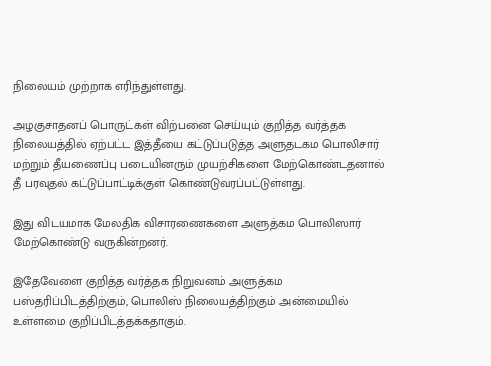நிலையம் முற்றாக எரிந்துள்ளது.

அழகுசாதனப் பொருட்கள் விற்பனை செய்யும் குறித்த வர்த்தக நிலையத்தில் ஏற்பட்ட இத்தீயை கட்டுப்படுத்த அளுதடகம பொலிசார் மற்றும் தீயணைப்பு படையினரும் முயற்சிகளை மேற்கொண்டதனால் தீ பரவுதல் கட்டுப்பாட்டிக்குள் கொண்டுவரப்பட்டுள்ளது.

இது விடயமாக மேலதிக விசாரணைகளை அளுத்கம பொலிஸார் மேற்கொண்டு வருகின்றனர்.

இதேவேளை குறித்த வர்த்தக நிறுவனம் அளுத்கம பஸ்தரிப்பிடத்திற்கும், பொலிஸ் நிலையத்திற்கும் அன்மையில் உள்ளமை குறிப்பிடத்தக்கதாகும்.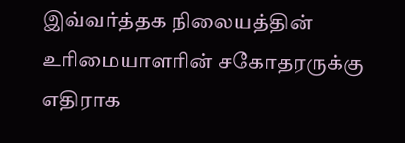இவ்வர்த்தக நிலையத்தின் உரிமையாளரின் சகோதரருக்கு எதிராக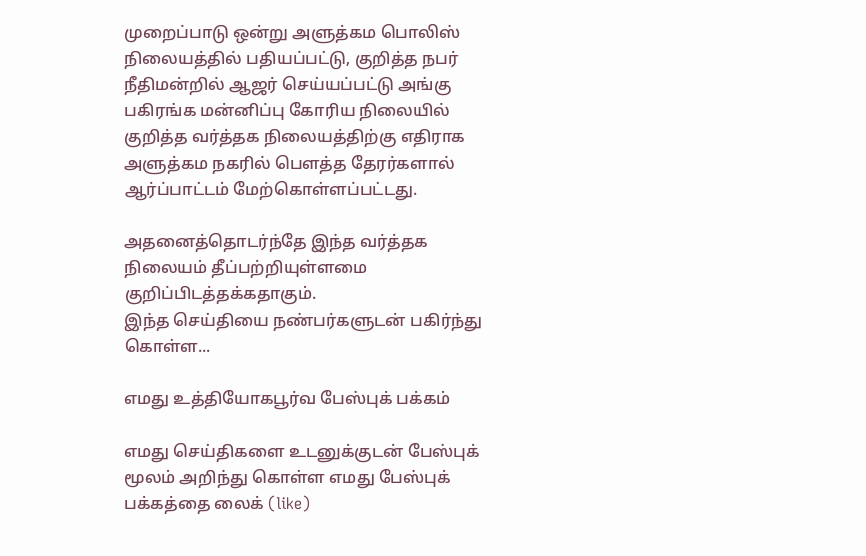முறைப்பாடு ஒன்று அளுத்கம பொலிஸ் நிலையத்தில் பதியப்பட்டு, குறித்த நபர் நீதிமன்றில் ஆஜர் செய்யப்பட்டு அங்கு பகிரங்க மன்னிப்பு கோரிய நிலையில் குறித்த வர்த்தக நிலையத்திற்கு எதிராக அளுத்கம நகரில் பௌத்த தேரர்களால் ஆர்ப்பாட்டம் மேற்கொள்ளப்பட்டது.

அதனைத்தொடர்ந்தே இந்த வர்த்தக நிலையம் தீப்பற்றியுள்ளமை குறிப்பிடத்தக்கதாகும்.
இந்த செய்தியை நண்பர்களுடன் பகிர்ந்து கொள்ள...

எமது உத்தியோகபூர்வ பேஸ்புக் பக்கம்

எமது செய்திகளை உடனுக்குடன் பேஸ்புக் மூலம் அறிந்து கொள்ள எமது பேஸ்புக் பக்கத்தை லைக் (like)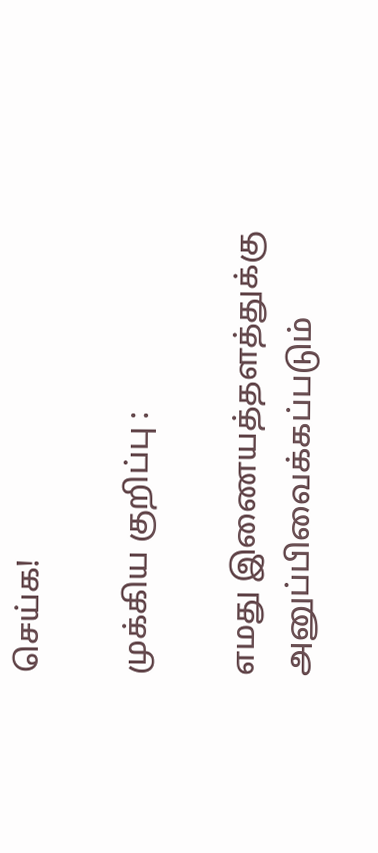செய்க!

முக்கிய குறிப்பு :

எமது இணையத்தளத்துக்கு அனுப்பிவைக்கப்படும்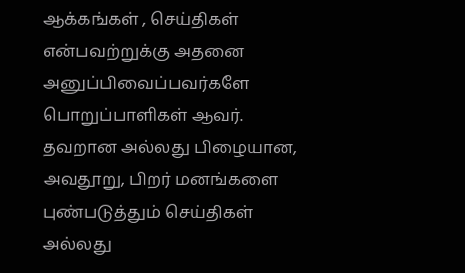ஆக்கங்கள் , செய்திகள் என்பவற்றுக்கு அதனை அனுப்பிவைப்பவர்களே பொறுப்பாளிகள் ஆவர். தவறான அல்லது பிழையான, அவதூறு, பிறர் மனங்களை புண்படுத்தும் செய்திகள் அல்லது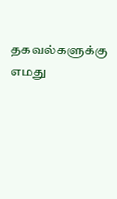தகவல்களுக்கு எமது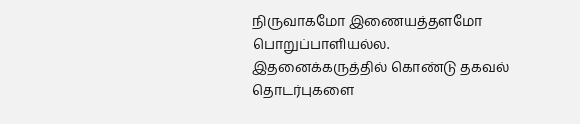நிருவாகமோ இணையத்தளமோ பொறுப்பாளியல்ல. இதனைக்கருத்தில் கொண்டு தகவல் தொடர்புகளை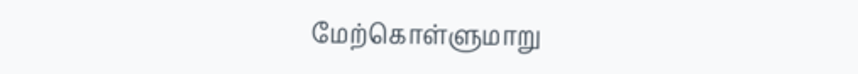மேற்கொள்ளுமாறு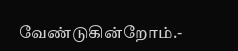வேண்டுகின்றோம்.-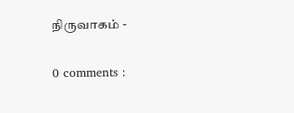நிருவாகம் -

0 comments :